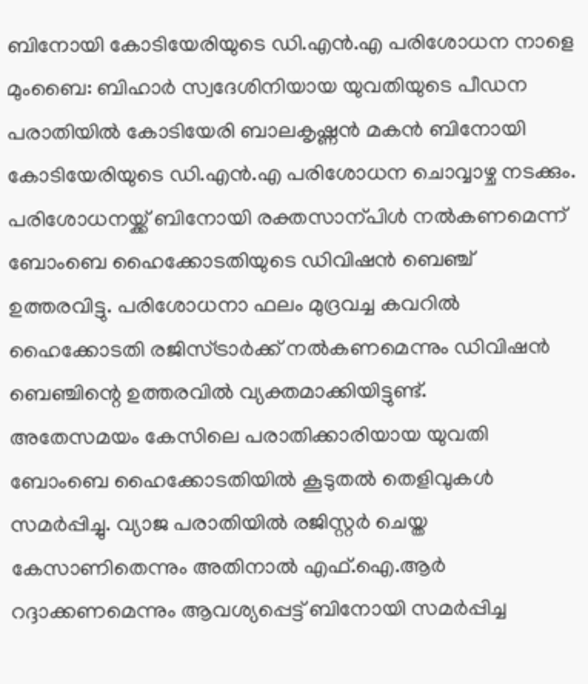ബിനോയി കോടിയേരിയുടെ ഡി.എൻ.എ പരിശോധന നാളെ
മുംബൈ: ബിഹാർ സ്വദേശിനിയായ യുവതിയുടെ പീഡന പരാതിയിൽ കോടിയേരി ബാലകൃഷ്ണൻ മകൻ ബിനോയി കോടിയേരിയുടെ ഡി.എൻ.എ പരിശോധന ചൊവ്വാഴ്ച നടക്കും. പരിശോധനയ്ക്ക് ബിനോയി രക്തസാന്പിൾ നൽകണമെന്ന് ബോംബെ ഹൈക്കോടതിയുടെ ഡിവിഷൻ ബെഞ്ച് ഉത്തരവിട്ടു. പരിശോധനാ ഫലം മുദ്രവച്ച കവറിൽ ഹൈക്കോടതി രജിസ്ട്രാർക്ക് നൽകണമെന്നും ഡിവിഷൻ ബെഞ്ചിന്റെ ഉത്തരവിൽ വ്യക്തമാക്കിയിട്ടുണ്ട്.
അതേസമയം കേസിലെ പരാതിക്കാരിയായ യുവതി ബോംബെ ഹൈക്കോടതിയിൽ കൂടുതൽ തെളിവുകൾ സമർപ്പിച്ചു. വ്യാജ പരാതിയിൽ രജിസ്റ്റർ ചെയ്ത കേസാണിതെന്നും അതിനാൽ എഫ്.ഐ.ആർ റദ്ദാക്കണമെന്നും ആവശ്യപ്പെട്ട് ബിനോയി സമർപ്പിച്ച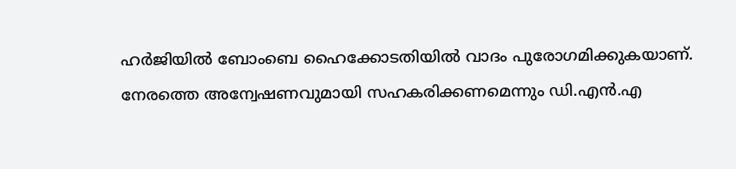ഹർജിയിൽ ബോംബെ ഹൈക്കോടതിയിൽ വാദം പുരോഗമിക്കുകയാണ്. നേരത്തെ അന്വേഷണവുമായി സഹകരിക്കണമെന്നും ഡി.എൻ.എ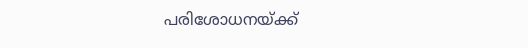പരിശോധനയ്ക്ക്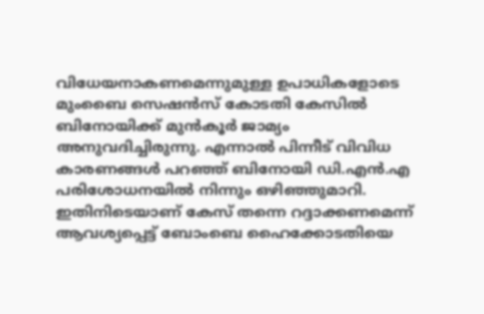വിധേയനാകണമെന്നുമുള്ള ഉപാധികളോടെ മുംബൈ സെഷൻസ് കോടതി കേസിൽ ബിനോയിക്ക് മുൻകൂർ ജാമ്യം അനുവദിച്ചിരുന്നു. എന്നാൽ പിന്നീട് വിവിധ കാരണങ്ങൾ പറഞ്ഞ് ബിനോയി ഡി.എൻ.എ പരിശോധനയിൽ നിന്നും ഒഴിഞ്ഞുമാറി. ഇതിനിടെയാണ് കേസ് തന്നെ റദ്ദാക്കണമെന്ന് ആവശ്യപ്പെട്ട് ബോംബെ ഹൈക്കോടതിയെ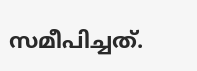സമീപിച്ചത്.